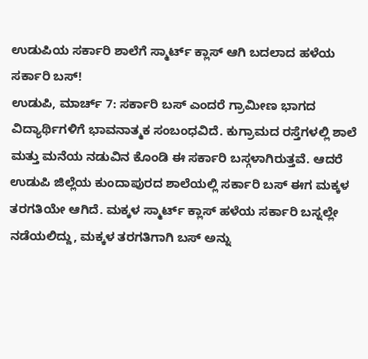ಉಡುಪಿಯ ಸರ್ಕಾರಿ ಶಾಲೆಗೆ ಸ್ಮಾರ್ಟ್ ಕ್ಲಾಸ್ ಆಗಿ ಬದಲಾದ ಹಳೆಯ ಸರ್ಕಾರಿ ಬಸ್!
ಉಡುಪಿ, ಮಾರ್ಚ್ 7: ಸರ್ಕಾರಿ ಬಸ್ ಎಂದರೆ ಗ್ರಾಮೀಣ ಭಾಗದ ವಿದ್ಯಾರ್ಥಿಗಳಿಗೆ ಭಾವನಾತ್ಮಕ ಸಂಬಂಧವಿದೆ. ಕುಗ್ರಾಮದ ರಸ್ತೆಗಳಲ್ಲಿ ಶಾಲೆ ಮತ್ತು ಮನೆಯ ನಡುವಿನ ಕೊಂಡಿ ಈ ಸರ್ಕಾರಿ ಬಸ್ಗಳಾಗಿರುತ್ತವೆ. ಆದರೆ ಉಡುಪಿ ಜಿಲ್ಲೆಯ ಕುಂದಾಪುರದ ಶಾಲೆಯಲ್ಲಿ ಸರ್ಕಾರಿ ಬಸ್ ಈಗ ಮಕ್ಕಳ ತರಗತಿಯೇ ಆಗಿದೆ. ಮಕ್ಕಳ ಸ್ಮಾರ್ಟ್ ಕ್ಲಾಸ್ ಹಳೆಯ ಸರ್ಕಾರಿ ಬಸ್ನಲ್ಲೇ ನಡೆಯಲಿದ್ದು, ಮಕ್ಕಳ ತರಗತಿಗಾಗಿ ಬಸ್ ಅನ್ನು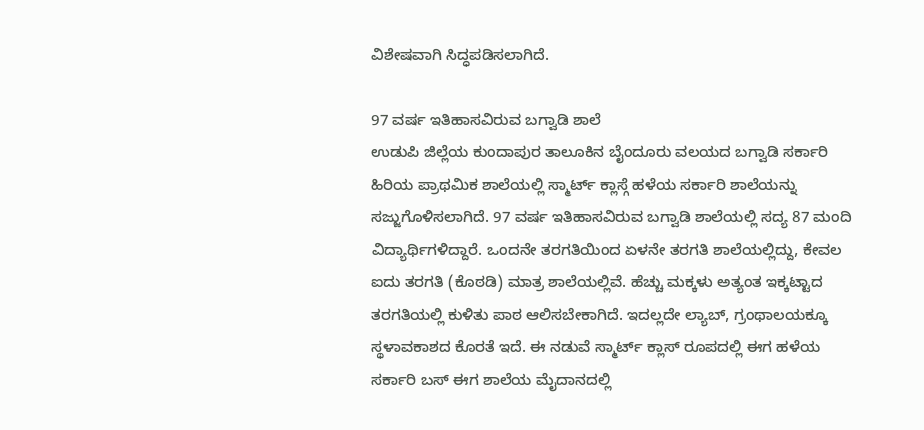ವಿಶೇಷವಾಗಿ ಸಿದ್ಧಪಡಿಸಲಾಗಿದೆ.

97 ವರ್ಷ ಇತಿಹಾಸವಿರುವ ಬಗ್ವಾಡಿ ಶಾಲೆ
ಉಡುಪಿ ಜಿಲ್ಲೆಯ ಕುಂದಾಪುರ ತಾಲೂಕಿನ ಬೈಂದೂರು ವಲಯದ ಬಗ್ವಾಡಿ ಸರ್ಕಾರಿ ಹಿರಿಯ ಪ್ರಾಥಮಿಕ ಶಾಲೆಯಲ್ಲಿ ಸ್ಮಾರ್ಟ್ ಕ್ಲಾಸ್ಗೆ ಹಳೆಯ ಸರ್ಕಾರಿ ಶಾಲೆಯನ್ನು ಸಜ್ಜುಗೊಳಿಸಲಾಗಿದೆ. 97 ವರ್ಷ ಇತಿಹಾಸವಿರುವ ಬಗ್ವಾಡಿ ಶಾಲೆಯಲ್ಲಿ ಸದ್ಯ 87 ಮಂದಿ ವಿದ್ಯಾರ್ಥಿಗಳಿದ್ದಾರೆ. ಒಂದನೇ ತರಗತಿಯಿಂದ ಏಳನೇ ತರಗತಿ ಶಾಲೆಯಲ್ಲಿದ್ದು, ಕೇವಲ ಐದು ತರಗತಿ (ಕೊಠಡಿ) ಮಾತ್ರ ಶಾಲೆಯಲ್ಲಿವೆ. ಹೆಚ್ಚು ಮಕ್ಕಳು ಅತ್ಯಂತ ಇಕ್ಕಟ್ಟಾದ ತರಗತಿಯಲ್ಲಿ ಕುಳಿತು ಪಾಠ ಆಲಿಸಬೇಕಾಗಿದೆ. ಇದಲ್ಲದೇ ಲ್ಯಾಬ್, ಗ್ರಂಥಾಲಯಕ್ಕೂ ಸ್ಥಳಾವಕಾಶದ ಕೊರತೆ ಇದೆ. ಈ ನಡುವೆ ಸ್ಮಾರ್ಟ್ ಕ್ಲಾಸ್ ರೂಪದಲ್ಲಿ ಈಗ ಹಳೆಯ ಸರ್ಕಾರಿ ಬಸ್ ಈಗ ಶಾಲೆಯ ಮೈದಾನದಲ್ಲಿ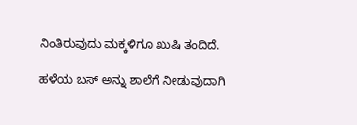ನಿಂತಿರುವುದು ಮಕ್ಕಳಿಗೂ ಖುಷಿ ತಂದಿದೆ.

ಹಳೆಯ ಬಸ್ ಅನ್ನು ಶಾಲೆಗೆ ನೀಡುವುದಾಗಿ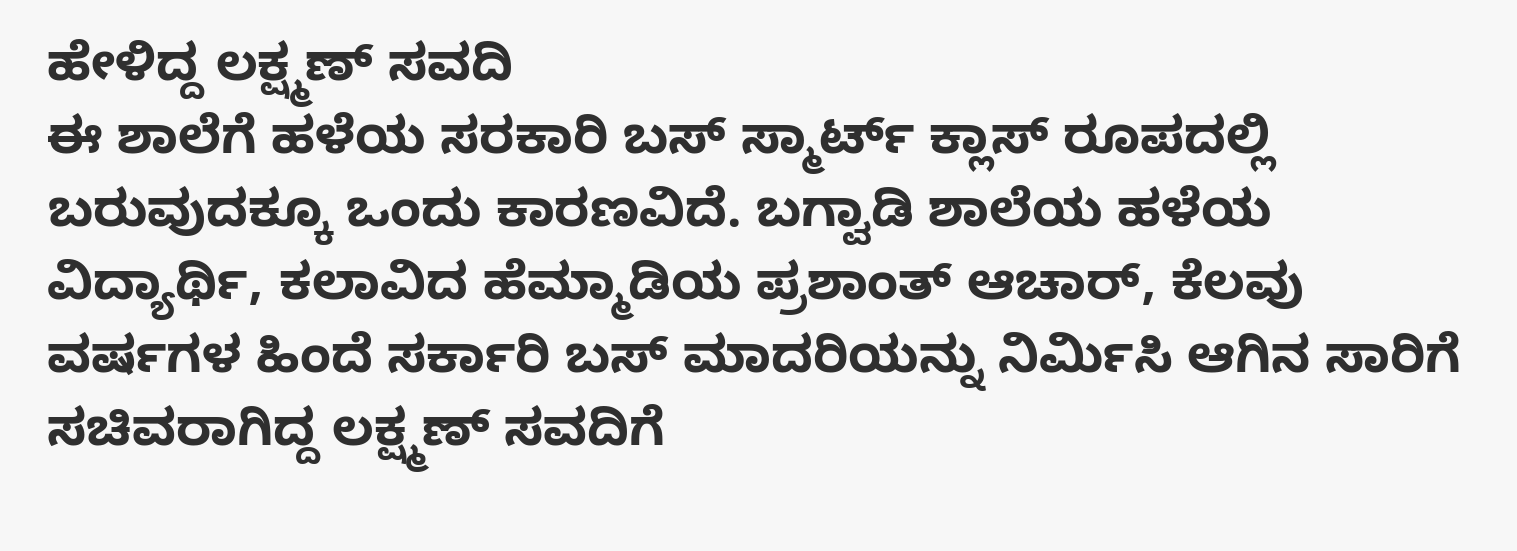ಹೇಳಿದ್ದ ಲಕ್ಷ್ಮಣ್ ಸವದಿ
ಈ ಶಾಲೆಗೆ ಹಳೆಯ ಸರಕಾರಿ ಬಸ್ ಸ್ಮಾರ್ಟ್ ಕ್ಲಾಸ್ ರೂಪದಲ್ಲಿ ಬರುವುದಕ್ಕೂ ಒಂದು ಕಾರಣವಿದೆ. ಬಗ್ವಾಡಿ ಶಾಲೆಯ ಹಳೆಯ ವಿದ್ಯಾರ್ಥಿ, ಕಲಾವಿದ ಹೆಮ್ಮಾಡಿಯ ಪ್ರಶಾಂತ್ ಆಚಾರ್, ಕೆಲವು ವರ್ಷಗಳ ಹಿಂದೆ ಸರ್ಕಾರಿ ಬಸ್ ಮಾದರಿಯನ್ನು ನಿರ್ಮಿಸಿ ಆಗಿನ ಸಾರಿಗೆ ಸಚಿವರಾಗಿದ್ದ ಲಕ್ಷ್ಮಣ್ ಸವದಿಗೆ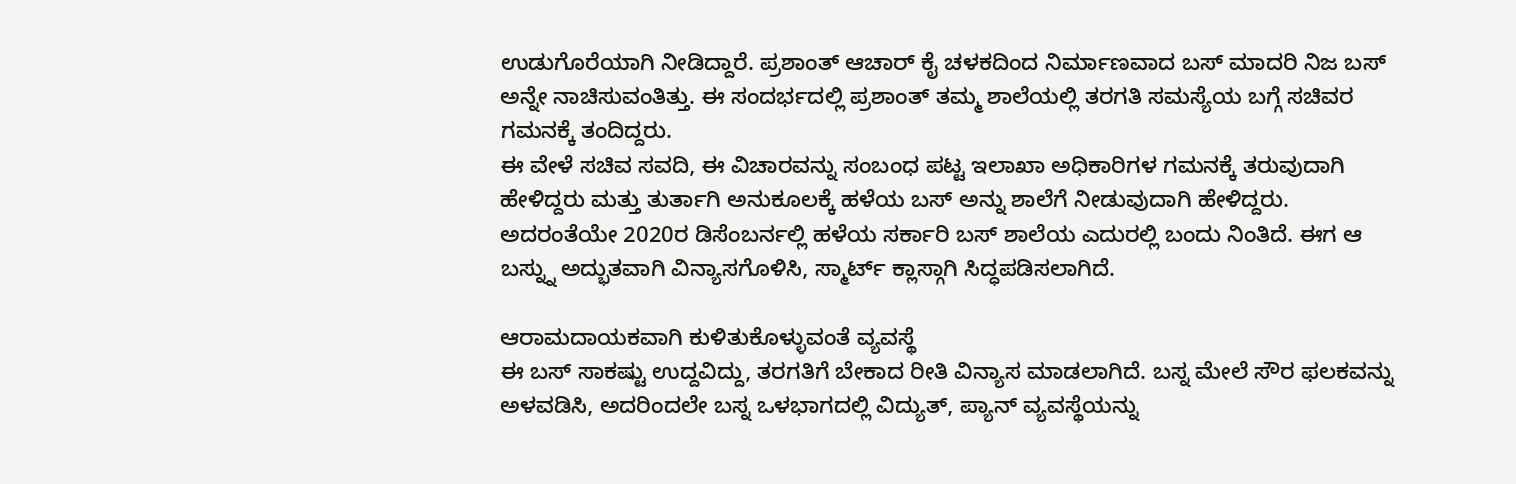ಉಡುಗೊರೆಯಾಗಿ ನೀಡಿದ್ದಾರೆ. ಪ್ರಶಾಂತ್ ಆಚಾರ್ ಕೈ ಚಳಕದಿಂದ ನಿರ್ಮಾಣವಾದ ಬಸ್ ಮಾದರಿ ನಿಜ ಬಸ್ ಅನ್ನೇ ನಾಚಿಸುವಂತಿತ್ತು. ಈ ಸಂದರ್ಭದಲ್ಲಿ ಪ್ರಶಾಂತ್ ತಮ್ಮ ಶಾಲೆಯಲ್ಲಿ ತರಗತಿ ಸಮಸ್ಯೆಯ ಬಗ್ಗೆ ಸಚಿವರ ಗಮನಕ್ಕೆ ತಂದಿದ್ದರು.
ಈ ವೇಳೆ ಸಚಿವ ಸವದಿ, ಈ ವಿಚಾರವನ್ನು ಸಂಬಂಧ ಪಟ್ಟ ಇಲಾಖಾ ಅಧಿಕಾರಿಗಳ ಗಮನಕ್ಕೆ ತರುವುದಾಗಿ ಹೇಳಿದ್ದರು ಮತ್ತು ತುರ್ತಾಗಿ ಅನುಕೂಲಕ್ಕೆ ಹಳೆಯ ಬಸ್ ಅನ್ನು ಶಾಲೆಗೆ ನೀಡುವುದಾಗಿ ಹೇಳಿದ್ದರು. ಅದರಂತೆಯೇ 2020ರ ಡಿಸೆಂಬರ್ನಲ್ಲಿ ಹಳೆಯ ಸರ್ಕಾರಿ ಬಸ್ ಶಾಲೆಯ ಎದುರಲ್ಲಿ ಬಂದು ನಿಂತಿದೆ. ಈಗ ಆ ಬಸ್ನ್ನು ಅದ್ಭುತವಾಗಿ ವಿನ್ಯಾಸಗೊಳಿಸಿ, ಸ್ಮಾರ್ಟ್ ಕ್ಲಾಸ್ಗಾಗಿ ಸಿದ್ಧಪಡಿಸಲಾಗಿದೆ.

ಆರಾಮದಾಯಕವಾಗಿ ಕುಳಿತುಕೊಳ್ಳುವಂತೆ ವ್ಯವಸ್ಥೆ
ಈ ಬಸ್ ಸಾಕಷ್ಟು ಉದ್ದವಿದ್ದು, ತರಗತಿಗೆ ಬೇಕಾದ ರೀತಿ ವಿನ್ಯಾಸ ಮಾಡಲಾಗಿದೆ. ಬಸ್ನ ಮೇಲೆ ಸೌರ ಫಲಕವನ್ನು ಅಳವಡಿಸಿ, ಅದರಿಂದಲೇ ಬಸ್ನ ಒಳಭಾಗದಲ್ಲಿ ವಿದ್ಯುತ್, ಪ್ಯಾನ್ ವ್ಯವಸ್ಥೆಯನ್ನು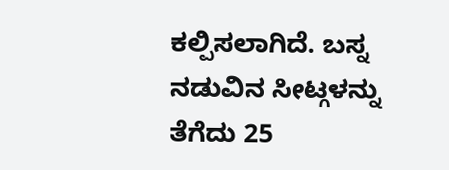ಕಲ್ಪಿಸಲಾಗಿದೆ. ಬಸ್ನ ನಡುವಿನ ಸೀಟ್ಗಳನ್ನು ತೆಗೆದು 25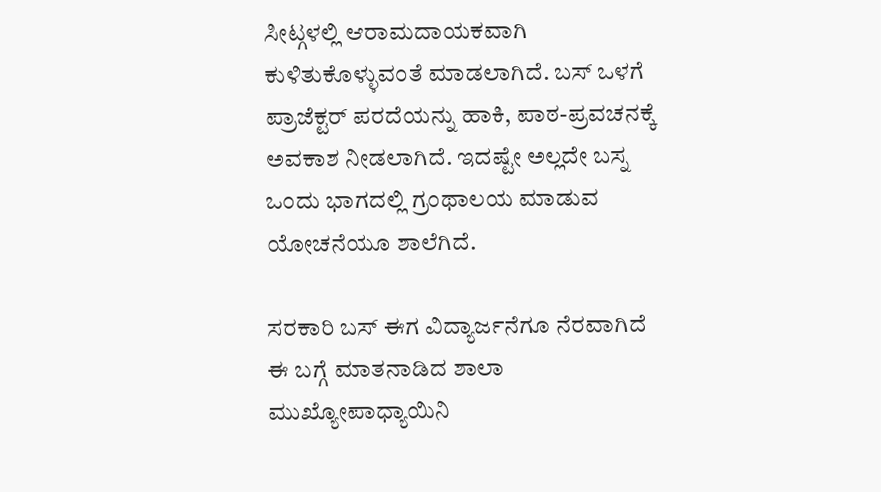ಸೀಟ್ಗಳಲ್ಲಿ ಆರಾಮದಾಯಕವಾಗಿ ಕುಳಿತುಕೊಳ್ಳುವಂತೆ ಮಾಡಲಾಗಿದೆ. ಬಸ್ ಒಳಗೆ ಪ್ರಾಜೆಕ್ಟರ್ ಪರದೆಯನ್ನು ಹಾಕಿ, ಪಾಠ-ಪ್ರವಚನಕ್ಕೆ ಅವಕಾಶ ನೀಡಲಾಗಿದೆ. ಇದಷ್ಟೇ ಅಲ್ಲದೇ ಬಸ್ನ ಒಂದು ಭಾಗದಲ್ಲಿ ಗ್ರಂಥಾಲಯ ಮಾಡುವ ಯೋಚನೆಯೂ ಶಾಲೆಗಿದೆ.

ಸರಕಾರಿ ಬಸ್ ಈಗ ವಿದ್ಯಾರ್ಜನೆಗೂ ನೆರವಾಗಿದೆ
ಈ ಬಗ್ಗೆ ಮಾತನಾಡಿದ ಶಾಲಾ ಮುಖ್ಯೋಪಾಧ್ಯಾಯಿನಿ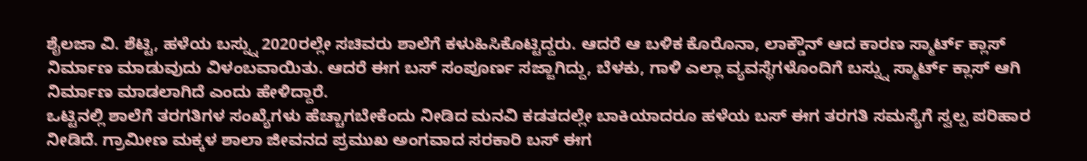ಶೈಲಜಾ ವಿ. ಶೆಟ್ಟಿ, ಹಳೆಯ ಬಸ್ನ್ನು 2020ರಲ್ಲೇ ಸಚಿವರು ಶಾಲೆಗೆ ಕಳುಹಿಸಿಕೊಟ್ಟಿದ್ದರು. ಆದರೆ ಆ ಬಳಿಕ ಕೊರೊನಾ, ಲಾಕ್ಡೌನ್ ಆದ ಕಾರಣ ಸ್ಮಾರ್ಟ್ ಕ್ಲಾಸ್ ನಿರ್ಮಾಣ ಮಾಡುವುದು ವಿಳಂಬವಾಯಿತು. ಆದರೆ ಈಗ ಬಸ್ ಸಂಪೂರ್ಣ ಸಜ್ಜಾಗಿದ್ದು, ಬೆಳಕು, ಗಾಳಿ ಎಲ್ಲಾ ವ್ಯವಸ್ಥೆಗಳೊಂದಿಗೆ ಬಸ್ನ್ನು ಸ್ಮಾರ್ಟ್ ಕ್ಲಾಸ್ ಆಗಿ ನಿರ್ಮಾಣ ಮಾಡಲಾಗಿದೆ ಎಂದು ಹೇಳಿದ್ದಾರೆ.
ಒಟ್ಟಿನಲ್ಲಿ ಶಾಲೆಗೆ ತರಗತಿಗಳ ಸಂಖ್ಯೆಗಳು ಹೆಚ್ಚಾಗಬೇಕೆಂದು ನೀಡಿದ ಮನವಿ ಕಡತದಲ್ಲೇ ಬಾಕಿಯಾದರೂ ಹಳೆಯ ಬಸ್ ಈಗ ತರಗತಿ ಸಮಸ್ಯೆಗೆ ಸ್ವಲ್ಪ ಪರಿಹಾರ ನೀಡಿದೆ. ಗ್ರಾಮೀಣ ಮಕ್ಕಳ ಶಾಲಾ ಜೀವನದ ಪ್ರಮುಖ ಅಂಗವಾದ ಸರಕಾರಿ ಬಸ್ ಈಗ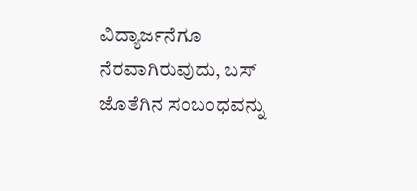ವಿದ್ಯಾರ್ಜನೆಗೂ ನೆರವಾಗಿರುವುದು, ಬಸ್ ಜೊತೆಗಿನ ಸಂಬಂಧವನ್ನು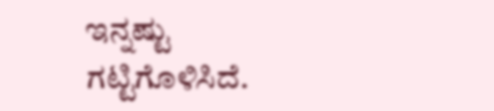ಇನ್ನಷ್ಟು ಗಟ್ಟಿಗೊಳಿಸಿದೆ.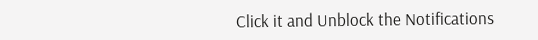Click it and Unblock the Notifications